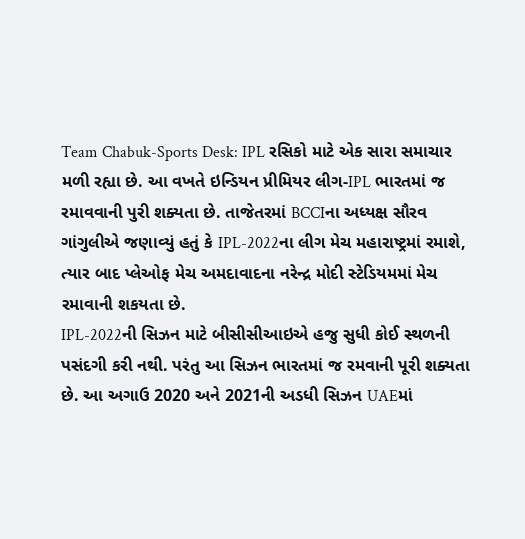Team Chabuk-Sports Desk: IPL રસિકો માટે એક સારા સમાચાર મળી રહ્યા છે. આ વખતે ઇન્ડિયન પ્રીમિયર લીગ-IPL ભારતમાં જ રમાવવાની પુરી શક્યતા છે. તાજેતરમાં BCCIના અધ્યક્ષ સૌરવ ગાંગુલીએ જણાવ્યું હતું કે IPL-2022ના લીગ મેચ મહારાષ્ટ્રમાં રમાશે, ત્યાર બાદ પ્લેઓફ મેચ અમદાવાદના નરેન્દ્ર મોદી સ્ટેડિયમમાં મેચ રમાવાની શકયતા છે.
IPL-2022ની સિઝન માટે બીસીસીઆઇએ હજુ સુધી કોઈ સ્થળની પસંદગી કરી નથી. પરંતુ આ સિઝન ભારતમાં જ રમવાની પૂરી શક્યતા છે. આ અગાઉ 2020 અને 2021ની અડધી સિઝન UAEમાં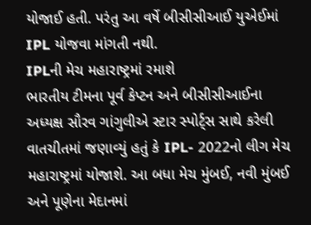યોજાઈ હતી. પરંતુ આ વર્ષે બીસીસીઆઈ યુએઈમાં IPL યોજવા માંગતી નથી.
IPLની મેચ મહારાષ્ટ્રમાં રમાશે
ભારતીય ટીમના પૂર્વ કેપ્ટન અને બીસીસીઆઈના અધ્યક્ષ સૌરવ ગાંગુલીએ સ્ટાર સ્પોર્ટ્સ સાથે કરેલી વાતચીતમાં જણાવ્યું હતું કે IPL- 2022નો લીગ મેચ મહારાષ્ટ્રમાં યોજાશે. આ બધા મેચ મુંબઈ, નવી મુંબઈ અને પૂણેના મેદાનમાં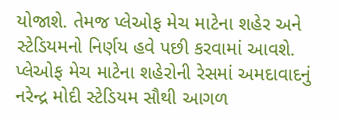યોજાશે. તેમજ પ્લેઓફ મેચ માટેના શહેર અને સ્ટેડિયમનો નિર્ણય હવે પછી કરવામાં આવશે. પ્લેઓફ મેચ માટેના શહેરોની રેસમાં અમદાવાદનું નરેન્દ્ર મોદી સ્ટેડિયમ સૌથી આગળ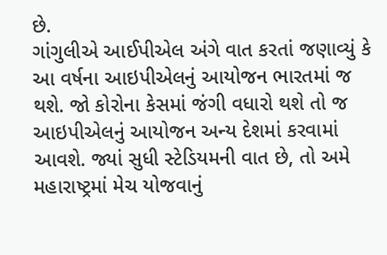છે.
ગાંગુલીએ આઈપીએલ અંગે વાત કરતાં જણાવ્યું કે આ વર્ષના આઇપીએલનું આયોજન ભારતમાં જ થશે. જો કોરોના કેસમાં જંગી વધારો થશે તો જ આઇપીએલનું આયોજન અન્ય દેશમાં કરવામાં આવશે. જ્યાં સુધી સ્ટેડિયમની વાત છે, તો અમે મહારાષ્ટ્રમાં મેચ યોજવાનું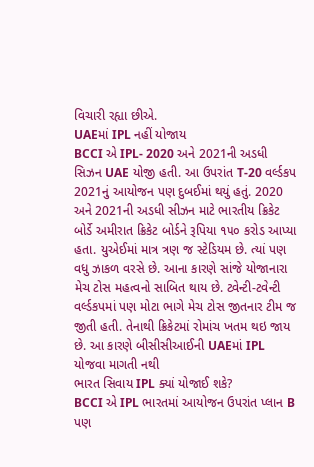વિચારી રહ્યા છીએ.
UAEમાં IPL નહીં યોજાય
BCCI એ IPL- 2020 અને 2021ની અડધી સિઝન UAE યોજી હતી. આ ઉપરાંત T-20 વર્લ્ડકપ 2021નું આયોજન પણ દુબઈમાં થયું હતું. 2020 અને 2021ની અડધી સીઝન માટે ભારતીય ક્રિકેટ બોર્ડે અમીરાત ક્રિકેટ બોર્ડને રૂપિયા ૧૫૦ કરોડ આપ્યા હતા. યુએઈમાં માત્ર ત્રણ જ સ્ટેડિયમ છે. ત્યાં પણ વધુ ઝાકળ વરસે છે. આના કારણે સાંજે યોજાનારા મેચ ટોસ મહત્વનો સાબિત થાય છે. ટ્વેન્ટી-ટવેન્ટી વર્લ્ડકપમાં પણ મોટા ભાગે મેચ ટોસ જીતનાર ટીમ જ જીતી હતી. તેનાથી ક્રિકેટમાં રોમાંચ ખતમ થઇ જાય છે. આ કારણે બીસીસીઆઈની UAEમાં IPL યોજવા માગતી નથી
ભારત સિવાય IPL ક્યાં યોજાઈ શકે?
BCCI એ IPL ભારતમાં આયોજન ઉપરાંત પ્લાન B પણ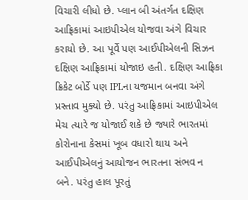વિચારી લીધો છે. પ્લાન બી અંતર્ગત દક્ષિણ આફ્રિકામાં આઇપીએલ યોજવા અંગે વિચાર કરાયો છે. આ પૂર્વે પણ આઈપીએલની સિઝન દક્ષિણ આફ્રિકામાં યોજાઇ હતી. દક્ષિણ આફ્રિકા ક્રિકેટ બોર્ડે પણ IPLના યજમાન બનવા અંગે પ્રસ્તાવ મુક્યો છે. પરંતુ આફ્રિકામાં આઇપીએલ મેચ ત્યારે જ યોજાઈ શકે છે જ્યારે ભારતમાં કોરોનાના કેસમાં ખૂબ વધારો થાય અને આઈપીએલનું આયોજન ભારતના સંભવ ન બને. પરંતુ હાલ પૂરતું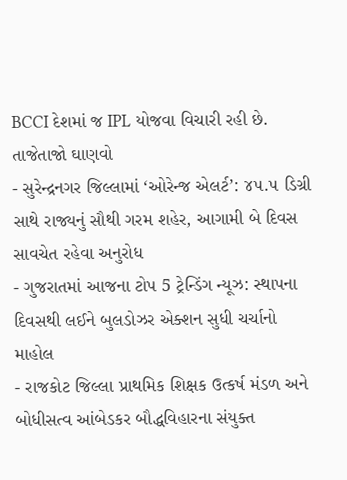BCCI દેશમાં જ IPL યોજવા વિચારી રહી છે.
તાજેતાજો ઘાણવો
- સુરેન્દ્રનગર જિલ્લામાં ‘ઓરેન્જ એલર્ટ’: ૪૫.૫ ડિગ્રી સાથે રાજ્યનું સૌથી ગરમ શહેર, આગામી બે દિવસ સાવચેત રહેવા અનુરોધ
- ગુજરાતમાં આજના ટોપ 5 ટ્રેન્ડિંગ ન્યૂઝ: સ્થાપના દિવસથી લઈને બુલડોઝર એક્શન સુધી ચર્ચાનો માહોલ
- રાજકોટ જિલ્લા પ્રાથમિક શિક્ષક ઉત્કર્ષ મંડળ અને બોધીસત્વ આંબેડકર બૌદ્ધવિહારના સંયુક્ત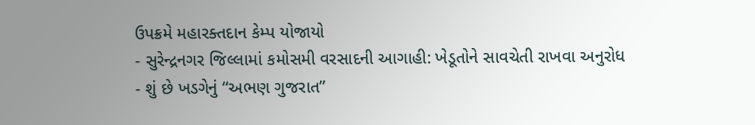ઉપક્રમે મહારક્તદાન કેમ્પ યોજાયો
- સુરેન્દ્રનગર જિલ્લામાં કમોસમી વરસાદની આગાહી: ખેડૂતોને સાવચેતી રાખવા અનુરોધ
- શું છે ખડગેનું “અભણ ગુજરાત”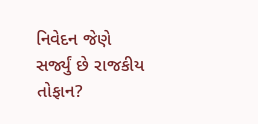નિવેદન જેણે સર્જ્યું છે રાજકીય તોફાન?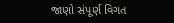જાણો સંપૂર્ણ વિગત